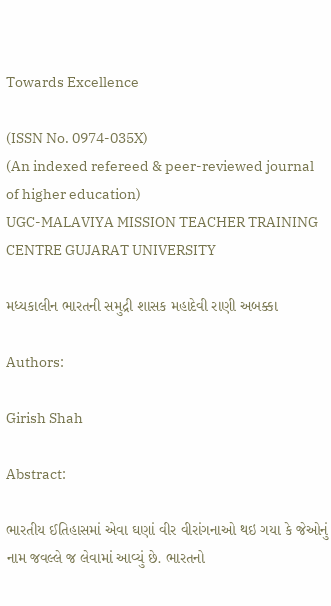Towards Excellence

(ISSN No. 0974-035X)
(An indexed refereed & peer-reviewed journal of higher education)
UGC-MALAVIYA MISSION TEACHER TRAINING CENTRE GUJARAT UNIVERSITY

મધ્યકાલીન ભારતની સમુદ્રી શાસક મહાદેવી રાણી અબક્કા

Authors:

Girish Shah

Abstract:

ભારતીય ઈતિહાસમાં એવા ઘણાં વીર વીરાંગનાઓ થઇ ગયા કે જેઓનું નામ જવલ્લે જ લેવામાં આવ્યું છે. ભારતનો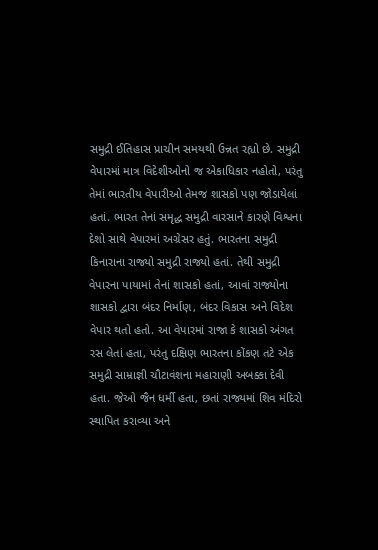સમુદ્રી ઈતિહાસ પ્રાચીન સમયથી ઉન્નત રહ્યો છે. સમુદ્રી વેપારમાં માત્ર વિદેશીઓનો જ એકાધિકાર નહોતો, પરંતુ તેમાં ભારતીય વેપારીઓ તેમજ શાસકો પણ જોડાયેલાં હતાં. ભારત તેનાં સમૃદ્ધ સમુદ્રી વારસાને કારણે વિશ્વના દેશો સાથે વેપારમાં અગ્રેસર હતું. ભારતના સમુદ્રી કિનારાના રાજ્યો સમુદ્રી રાજ્યો હતાં. તેથી સમુદ્રી વેપારના પાયામાં તેનાં શાસકો હતાં, આવાં રાજ્યોના શાસકો દ્વારા બંદર નિર્માણ, બંદર વિકાસ અને વિદેશ વેપાર થતો હતો. આ વેપારમાં રાજા કે શાસકો અંગત રસ લેતાં હતા, પરંતુ દક્ષિણ ભારતના કોંકણ તટે એક સમુદ્રી સામ્રાજ્ઞી ચૌટાવંશના મહારાણી અબક્કા દેવી હતા. જેઓ જૈન ધર્મી હતા, છતાં રાજ્યમાં શિવ મંદિરો સ્થાપિત કરાવ્યા અને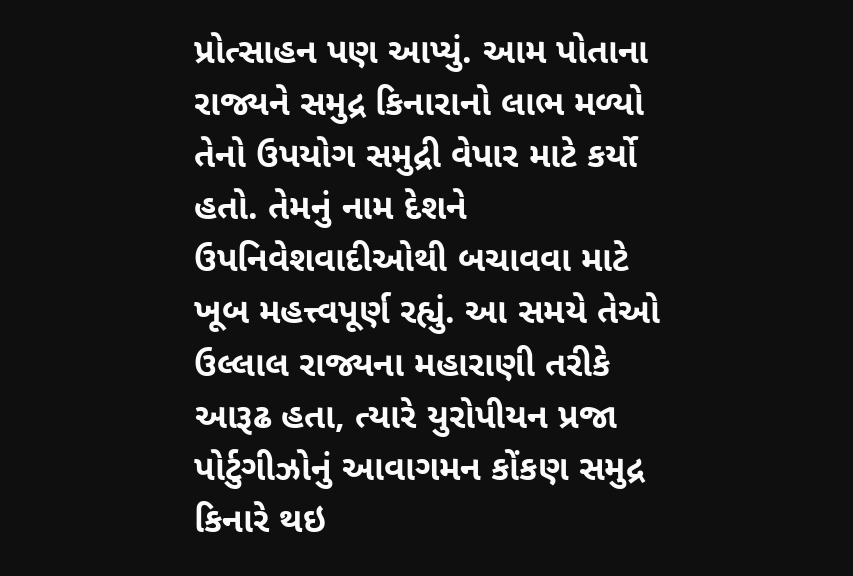પ્રોત્સાહન પણ આપ્યું. આમ પોતાના રાજ્યને સમુદ્ર કિનારાનો લાભ મળ્યો તેનો ઉપયોગ સમુદ્રી વેપાર માટે કર્યો હતો. તેમનું નામ દેશને ઉપનિવેશવાદીઓથી બચાવવા માટે ખૂબ મહત્ત્વપૂર્ણ રહ્યું. આ સમયે તેઓ ઉલ્લાલ રાજ્યના મહારાણી તરીકે આરૂઢ હતા, ત્યારે યુરોપીયન પ્રજા પોર્ટુગીઝોનું આવાગમન કોંકણ સમુદ્ર કિનારે થઇ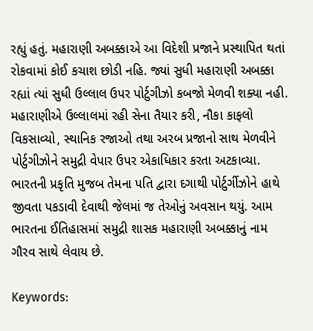રહ્યું હતું. મહારાણી અબક્કાએ આ વિદેશી પ્રજાને પ્રસ્થાપિત થતાં રોકવામાં કોઈ કચાશ છોડી નહિ. જ્યાં સુધી મહારાણી અબક્કા રહ્યાં ત્યાં સુધી ઉલ્લાલ ઉપર પોર્ટુગીઝો કબજો મેળવી શક્યા નહી. મહારાણીએ ઉલ્લાલમાં રહી સેના તૈયાર કરી, નૌકા કાફલો વિકસાવ્યો, સ્થાનિક રજાઓ તથા અરબ પ્રજાનો સાથ મેળવીને પોર્ટુગીઝોને સમુદ્રી વેપાર ઉપર એકાધિકાર કરતા અટકાવ્યા. ભારતની પ્રકૃતિ મુજબ તેમના પતિ દ્વારા દગાથી પોર્ટુર્ગીઝોને હાથે જીવતા પકડાવી દેવાથી જેલમાં જ તેઓનું અવસાન થયું. આમ ભારતના ઈતિહાસમાં સમુદ્રી શાસક મહારાણી અબક્કાનું નામ ગૌરવ સાથે લેવાય છે.

Keywords: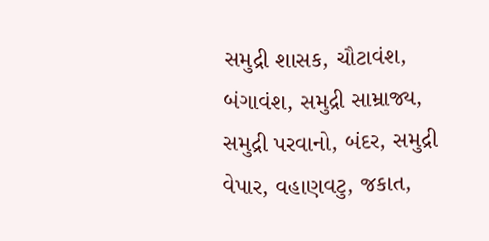સમુદ્રી શાસક, ચૌટાવંશ, બંગાવંશ, સમુદ્રી સામ્રાજ્ય, સમુદ્રી પરવાનો, બંદર, સમુદ્રી વેપાર, વહાણવટુ, જકાત,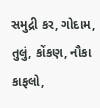સમુદ્રી કર, ગોદામ, તુલું, કોંકણ, નૌકા કાફલો,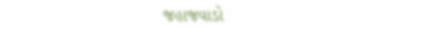જહાજવાડો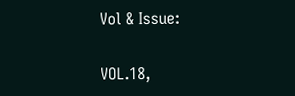Vol & Issue:

VOL.18,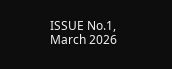ISSUE No.1, March 2026